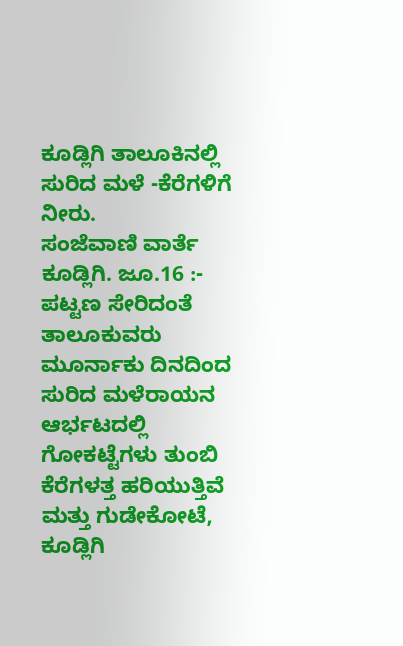ಕೂಡ್ಲಿಗಿ ತಾಲೂಕಿನಲ್ಲಿ ಸುರಿದ ಮಳೆ -ಕೆರೆಗಳಿಗೆ ನೀರು.
ಸಂಜೆವಾಣಿ ವಾರ್ತೆ
ಕೂಡ್ಲಿಗಿ. ಜೂ.16 :- ಪಟ್ಟಣ ಸೇರಿದಂತೆ ತಾಲೂಕುವರು ಮೂರ್ನಾಕು ದಿನದಿಂದ ಸುರಿದ ಮಳೆರಾಯನ ಆರ್ಭಟದಲ್ಲಿ ಗೋಕಟ್ಟೆಗಳು ತುಂಬಿ ಕೆರೆಗಳತ್ತ ಹರಿಯುತ್ತಿವೆ ಮತ್ತು ಗುಡೇಕೋಟೆ, ಕೂಡ್ಲಿಗಿ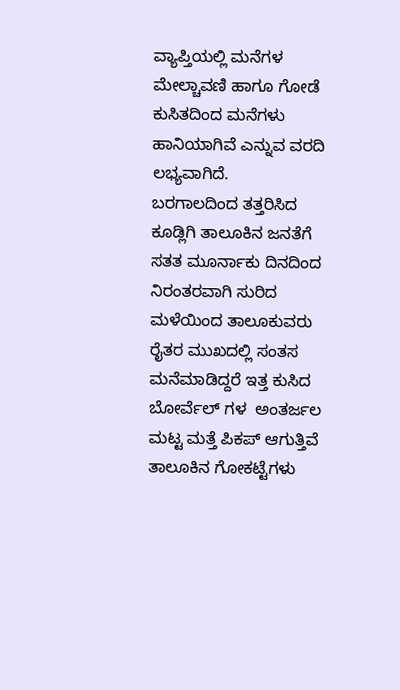ವ್ಯಾಪ್ತಿಯಲ್ಲಿ ಮನೆಗಳ ಮೇಲ್ಚಾವಣಿ ಹಾಗೂ ಗೋಡೆ ಕುಸಿತದಿಂದ ಮನೆಗಳು ಹಾನಿಯಾಗಿವೆ ಎನ್ನುವ ವರದಿ ಲಭ್ಯವಾಗಿದೆ.
ಬರಗಾಲದಿಂದ ತತ್ತರಿಸಿದ ಕೂಡ್ಲಿಗಿ ತಾಲೂಕಿನ ಜನತೆಗೆ ಸತತ ಮೂರ್ನಾಕು ದಿನದಿಂದ ನಿರಂತರವಾಗಿ ಸುರಿದ ಮಳೆಯಿಂದ ತಾಲೂಕುವರು ರೈತರ ಮುಖದಲ್ಲಿ ಸಂತಸ ಮನೆಮಾಡಿದ್ದರೆ ಇತ್ತ ಕುಸಿದ ಬೋರ್ವೆಲ್ ಗಳ  ಅಂತರ್ಜಲ ಮಟ್ಟ ಮತ್ತೆ ಪಿಕಪ್ ಆಗುತ್ತಿವೆ ತಾಲೂಕಿನ ಗೋಕಟ್ಟೆಗಳು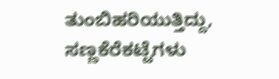ತುಂಬಿಹರಿಯುತ್ತಿದ್ದು, ಸಣ್ಣಕೆರೆಕಟ್ಟೆಗಳು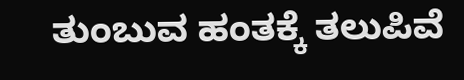ತುಂಬುವ ಹಂತಕ್ಕೆ ತಲುಪಿವೆ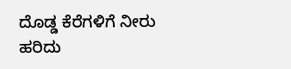ದೊಡ್ಡ ಕೆರೆಗಳಿಗೆ ನೀರು ಹರಿದು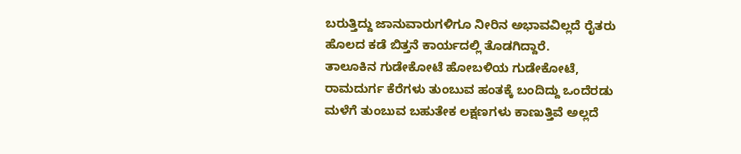ಬರುತ್ತಿದ್ದು ಜಾನುವಾರುಗಳಿಗೂ ನೀರಿನ ಅಭಾವವಿಲ್ಲದೆ ರೈತರು ಹೊಲದ ಕಡೆ ಬಿತ್ತನೆ ಕಾರ್ಯದಲ್ಲಿ ತೊಡಗಿದ್ದಾರೆ.
ತಾಲೂಕಿನ ಗುಡೇಕೋಟೆ ಹೋಬಳಿಯ ಗುಡೇಕೋಟೆ, ರಾಮದುರ್ಗ ಕೆರೆಗಳು ತುಂಬುವ ಹಂತಕ್ಕೆ ಬಂದಿದ್ದು ಒಂದೆರಡು ಮಳೆಗೆ ತುಂಬುವ ಬಹುತೇಕ ಲಕ್ಷಣಗಳು ಕಾಣುತ್ತಿವೆ ಅಲ್ಲದೆ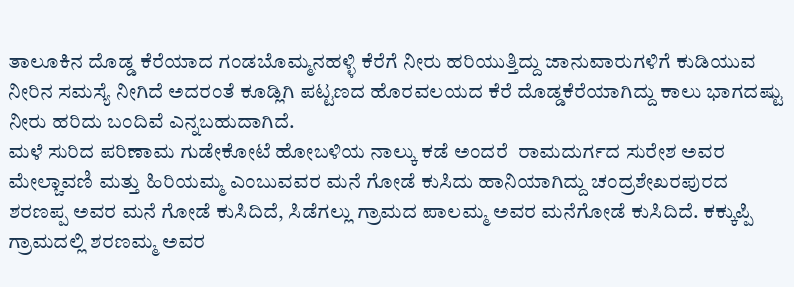ತಾಲೂಕಿನ ದೊಡ್ಡ ಕೆರೆಯಾದ ಗಂಡಬೊಮ್ಮನಹಳ್ಳಿ ಕೆರೆಗೆ ನೀರು ಹರಿಯುತ್ತಿದ್ದು ಜಾನುವಾರುಗಳಿಗೆ ಕುಡಿಯುವ ನೀರಿನ ಸಮಸ್ಯೆ ನೀಗಿದೆ ಅದರಂತೆ ಕೂಡ್ಲಿಗಿ ಪಟ್ಟಣದ ಹೊರವಲಯದ ಕೆರೆ ದೊಡ್ಡಕೆರೆಯಾಗಿದ್ದು ಕಾಲು ಭಾಗದಷ್ಟು ನೀರು ಹರಿದು ಬಂದಿವೆ ಎನ್ನಬಹುದಾಗಿದೆ.
ಮಳೆ ಸುರಿದ ಪರಿಣಾಮ ಗುಡೇಕೋಟೆ ಹೋಬಳಿಯ ನಾಲ್ಕು ಕಡೆ ಅಂದರೆ  ರಾಮದುರ್ಗದ ಸುರೇಶ ಅವರ ಮೇಲ್ಚಾವಣಿ ಮತ್ತು ಹಿರಿಯಮ್ಮ ಎಂಬುವವರ ಮನೆ ಗೋಡೆ ಕುಸಿದು ಹಾನಿಯಾಗಿದ್ದು ಚಂದ್ರಶೇಖರಪುರದ ಶರಣಪ್ಪ ಅವರ ಮನೆ ಗೋಡೆ ಕುಸಿದಿದೆ, ಸಿಡೆಗಲ್ಲು ಗ್ರಾಮದ ಪಾಲಮ್ಮ ಅವರ ಮನೆಗೋಡೆ ಕುಸಿದಿದೆ. ಕಕ್ಕುಪ್ಪಿ ಗ್ರಾಮದಲ್ಲಿ ಶರಣಮ್ಮ ಅವರ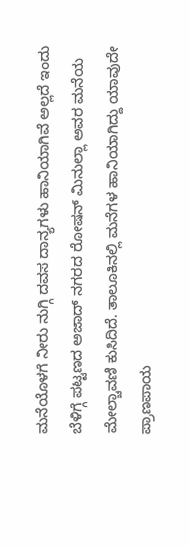ಮನೆಯೊಳಗೆ ನೀರು ನುಗ್ಗಿ ದವಸ ದಾನ್ಯಗಳು ಹಾನಿಯಾಗಿವೆ ಅಲ್ಲದೆ ಇಂದು ಬೆಳಿಗ್ಗೆ ಪಟ್ಟಣದ ಅಜಾದ್ ನಗರದ ರೋಷನ್ ಮಿನುಲ್ಲಾ ಅವರ ಮನೆಯ ಮೇಲ್ಚಾವಣಿ ಕುಸಿದಿದೆ. ತಾಲೂಕಿನಲ್ಲಿ ಮನೆಗಳ ಹಾನಿಯಾಗಿದ್ದು ಯಾವುದೇ ಪ್ರಾಣಪಾಯ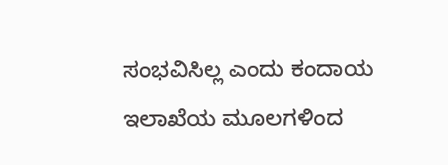ಸಂಭವಿಸಿಲ್ಲ ಎಂದು ಕಂದಾಯ ಇಲಾಖೆಯ ಮೂಲಗಳಿಂದ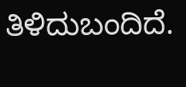ತಿಳಿದುಬಂದಿದೆ.